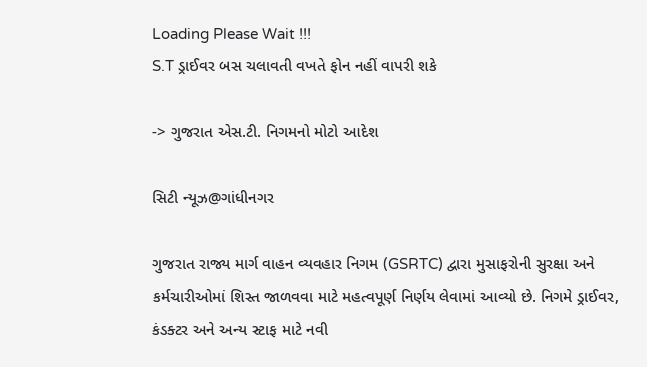Loading Please Wait !!!
S.T ડ્રાઈવર બસ ચલાવતી વખતે ફોન નહીં વાપરી શકે

-> ગુજરાત એસ.ટી. નિગમનો મોટો આદેશ

સિટી ન્યૂઝ@ગાંધીનગર

ગુજરાત રાજ્ય માર્ગ વાહન વ્યવહાર નિગમ (GSRTC) દ્વારા મુસાફરોની સુરક્ષા અને કર્મચારીઓમાં શિસ્ત જાળવવા માટે મહત્વપૂર્ણ નિર્ણય લેવામાં આવ્યો છે. નિગમે ડ્રાઈવર, કંડક્ટર અને અન્ય સ્ટાફ માટે નવી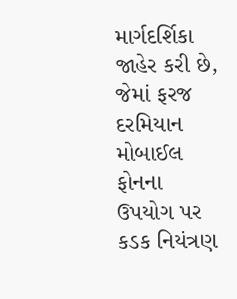માર્ગદર્શિકા જાહેર કરી છે, જેમાં ફરજ દરમિયાન મોબાઈલ ફોનના ઉપયોગ પર કડક નિયંત્રણ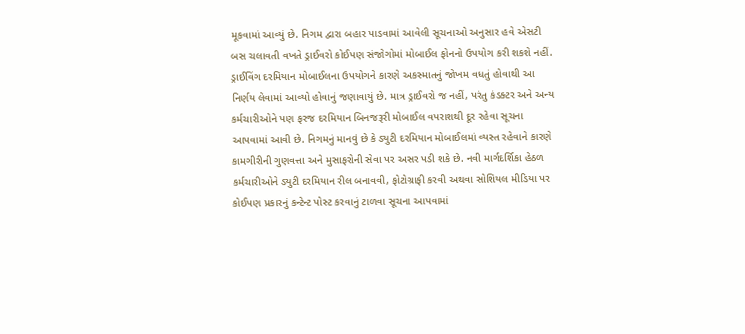મૂકવામાં આવ્યું છે. નિગમ દ્વારા બહાર પાડવામાં આવેલી સૂચનાઓ અનુસાર હવે એસટી બસ ચલાવતી વખતે ડ્રાઈવરો કોઈપણ સંજોગોમાં મોબાઈલ ફોનનો ઉપયોગ કરી શકશે નહીં. ડ્રાઈવિંગ દરમિયાન મોબાઈલના ઉપયોગને કારણે અકસ્માતનું જોખમ વધતું હોવાથી આ નિર્ણય લેવામાં આવ્યો હોવાનું જણાવાયું છે. માત્ર ડ્રાઈવરો જ નહીં, પરંતુ કંડક્ટર અને અન્ય કર્મચારીઓને પણ ફરજ દરમિયાન બિનજરૂરી મોબાઈલ વપરાશથી દૂર રહેવા સૂચના આપવામાં આવી છે. નિગમનું માનવું છે કે ડ્યુટી દરમિયાન મોબાઈલમાં વ્યસ્ત રહેવાને કારણે કામગીરીની ગુણવત્તા અને મુસાફરોની સેવા પર અસર પડી શકે છે. નવી માર્ગદર્શિકા હેઠળ કર્મચારીઓને ડ્યુટી દરમિયાન રીલ બનાવવી, ફોટોગ્રાફી કરવી અથવા સોશિયલ મીડિયા પર કોઈપણ પ્રકારનું કન્ટેન્ટ પોસ્ટ કરવાનું ટાળવા સૂચના આપવામાં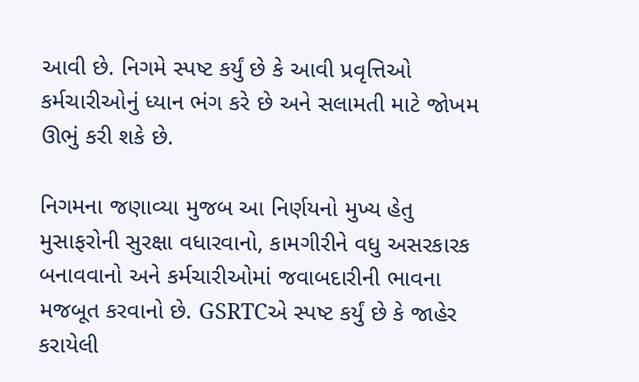આવી છે. નિગમે સ્પષ્ટ કર્યું છે કે આવી પ્રવૃત્તિઓ કર્મચારીઓનું ધ્યાન ભંગ કરે છે અને સલામતી માટે જોખમ ઊભું કરી શકે છે.

નિગમના જણાવ્યા મુજબ આ નિર્ણયનો મુખ્ય હેતુ મુસાફરોની સુરક્ષા વધારવાનો, કામગીરીને વધુ અસરકારક બનાવવાનો અને કર્મચારીઓમાં જવાબદારીની ભાવના મજબૂત કરવાનો છે. GSRTCએ સ્પષ્ટ કર્યું છે કે જાહેર કરાયેલી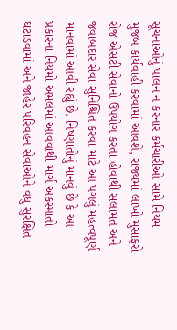સૂચનાઓનું પાલન ન કરનાર કર્મચારીઓ સામે નિયમ મુજબ કાર્યવાહી કરવામાં આવશે, રાજ્યમાં લાખો મુસાફરો રોજ એસટી સેવાનો ઉપયોગ કરતા હોવાથી સલામત અને જવાબદાર સેવા સુનિશ્ચિત કરવા માટે આ પગલું મહત્વપૂર્ણ માનવામાં આવી રહ્યું છે. નિષ્ણાતોનું માનવું છે કે આ પ્રકારના નિયમો અમલમાં આવવાથી માર્ગ અકસ્માતો ઘટાડવામાં અને જાહેર પરિવહન સેવાઓને વધુ સુરક્ષિત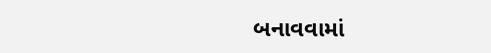બનાવવામાં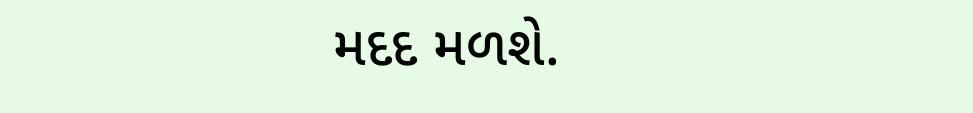મદદ મળશે.